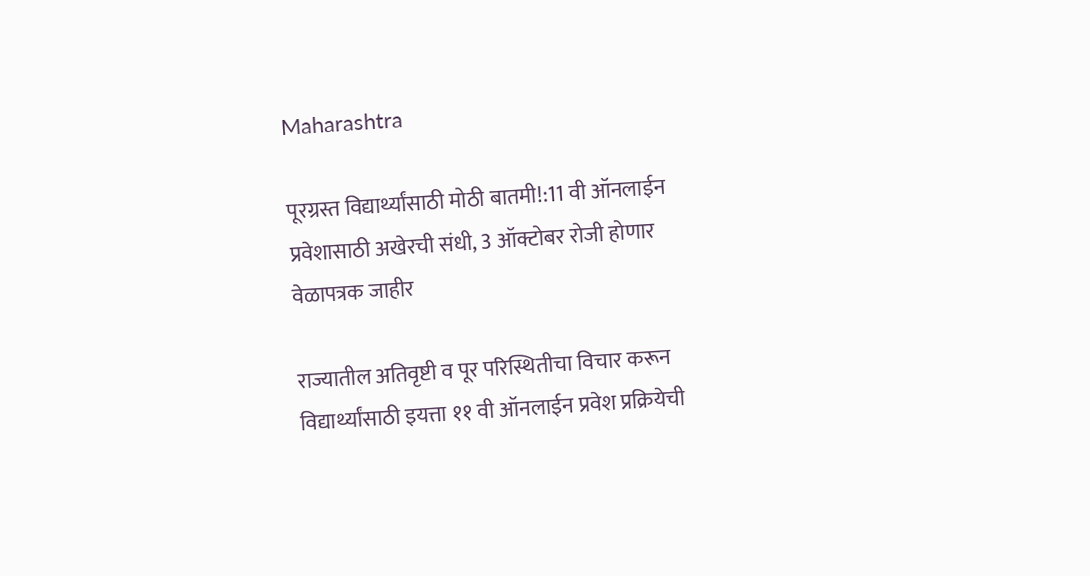Maharashtra

पूरग्रस्त विद्यार्थ्यांसाठी मोठी बातमी!:11 वी ऑनलाईन प्रवेशासाठी अखेरची संधी, 3 ऑक्टोबर रोजी होणार वेळापत्रक जाहीर

राज्यातील अतिवृष्टी व पूर परिस्थितीचा विचार करून विद्यार्थ्यांसाठी इयत्ता ११ वी ऑनलाईन प्रवेश प्रक्रियेची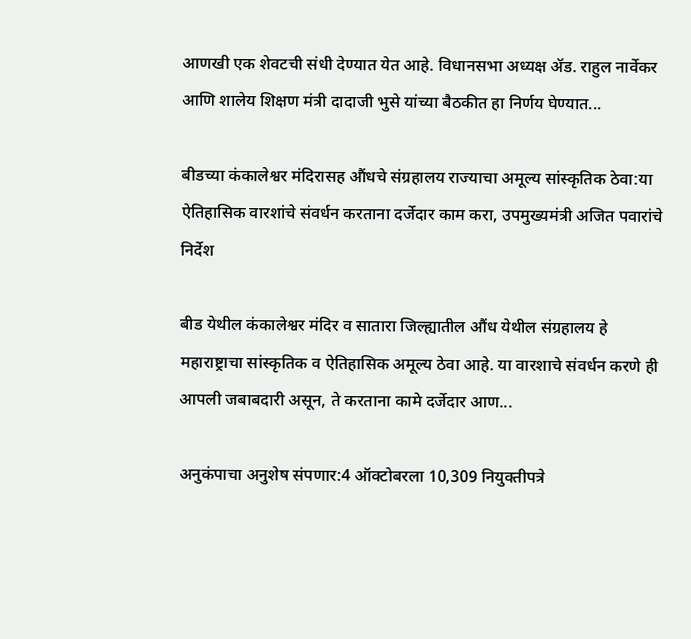आणखी एक शेवटची संधी देण्यात येत आहे. विधानसभा अध्यक्ष ॲड. राहुल नार्वेकर आणि शालेय शिक्षण मंत्री दादाजी भुसे यांच्या बैठकीत हा निर्णय घेण्यात...

बीडच्या कंकालेश्वर मंदिरासह औंधचे संग्रहालय राज्याचा अमूल्य सांस्कृतिक ठेवा:या ऐतिहासिक वारशांचे संवर्धन करताना दर्जेदार काम करा, उपमुख्यमंत्री अजित पवारांचे निर्देश

बीड येथील कंकालेश्वर मंदिर व सातारा जिल्ह्यातील औंध येथील संग्रहालय हे महाराष्ट्राचा सांस्कृतिक व ऐतिहासिक अमूल्य ठेवा आहे. या वारशाचे संवर्धन करणे ही आपली जबाबदारी असून, ते करताना कामे दर्जेदार आण...

अनुकंपाचा अनुशेष संपणार:4 ऑक्टोबरला 10,309 नियुक्तीपत्रे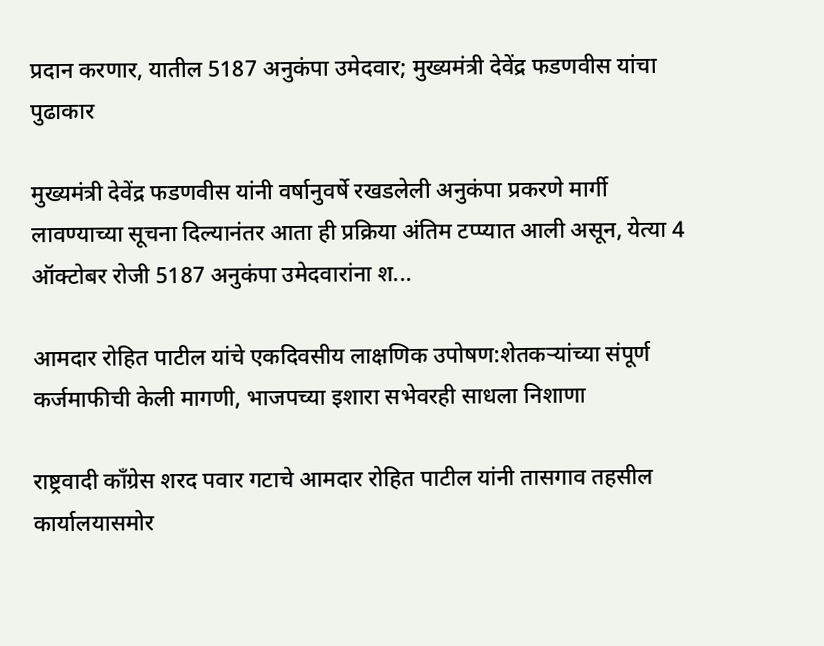प्रदान करणार, यातील 5187 अनुकंपा उमेदवार; मुख्यमंत्री देवेंद्र फडणवीस यांचा पुढाकार

मुख्यमंत्री देवेंद्र फडणवीस यांनी वर्षानुवर्षे रखडलेली अनुकंपा प्रकरणे मार्गी लावण्याच्या सूचना दिल्यानंतर आता ही प्रक्रिया अंतिम टप्प्यात आली असून, येत्या 4 ऑक्टोबर रोजी 5187 अनुकंपा उमेदवारांना श...

आमदार रोहित पाटील यांचे एकदिवसीय लाक्षणिक उपोषण:शेतकऱ्यांच्या संपूर्ण कर्जमाफीची केली मागणी, भाजपच्या इशारा सभेवरही साधला निशाणा

राष्ट्रवादी कॉंग्रेस शरद पवार गटाचे आमदार रोहित पाटील यांनी तासगाव तहसील कार्यालयासमोर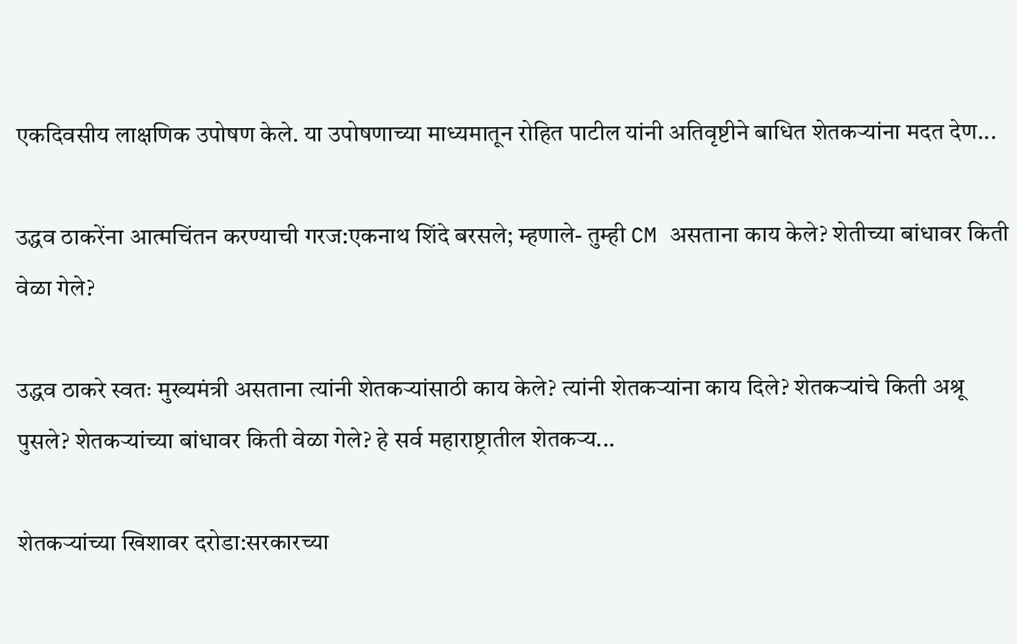एकदिवसीय लाक्षणिक उपोषण केले. या उपोषणाच्या माध्यमातून रोहित पाटील यांनी अतिवृष्टीने बाधित शेतकऱ्यांना मदत देण...

उद्धव ठाकरेंना आत्मचिंतन करण्याची गरज:एकनाथ शिंदे बरसले; म्हणाले- तुम्ही CM असताना काय केले? शेतीच्या बांधावर किती वेळा गेले?

उद्धव ठाकरे स्वतः मुख्यमंत्री असताना त्यांनी शेतकऱ्यांसाठी काय केले? त्यांनी शेतकऱ्यांना काय दिले? शेतकऱ्यांचे किती अश्रू पुसले? शेतकऱ्यांच्या बांधावर किती वेळा गेले? हे सर्व महाराष्ट्रातील शेतकऱ्य...

शेतकऱ्यांच्या खिशावर दरोडा:सरकारच्या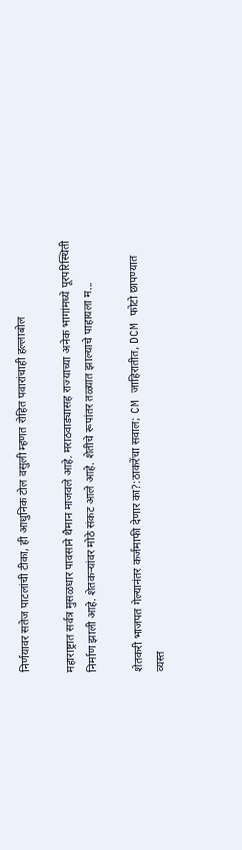निर्णयावर सतेज पाटलांची टीका, ही आधुनिक टोल वसुली म्हणत रोहित पवारांचाही हल्लाबोल

महाराष्ट्रात सर्वत्र मुसळधार पावसाने थैमान माजवले आहे. मराठवाड्यासह राज्याच्या अनेक भागांमध्ये पूरपरिस्थिती निर्माण झाली आहे. शेतकऱ्यांवर मोठे संकट आले आहे. शेतीचे रूपांतर तळ्यात झाल्याचे पाहायला म...

शेतकरी भाजपत गेल्यानंतर कर्जमाफी देणार का?:ठाकरेंचा सवाल; CM जाहिरातीत, DCM फोटो छापण्यात व्यस्त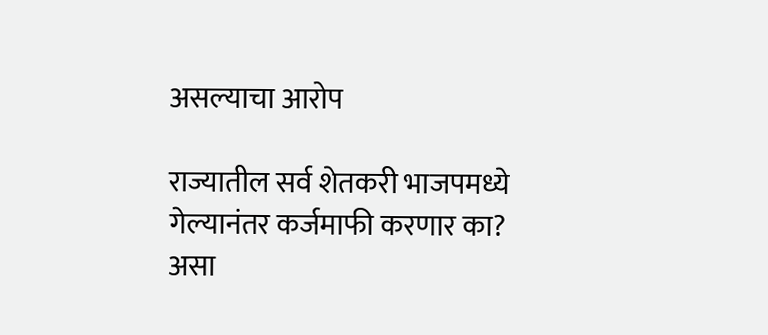असल्याचा आरोप

राज्यातील सर्व शेतकरी भाजपमध्ये गेल्यानंतर कर्जमाफी करणार का? असा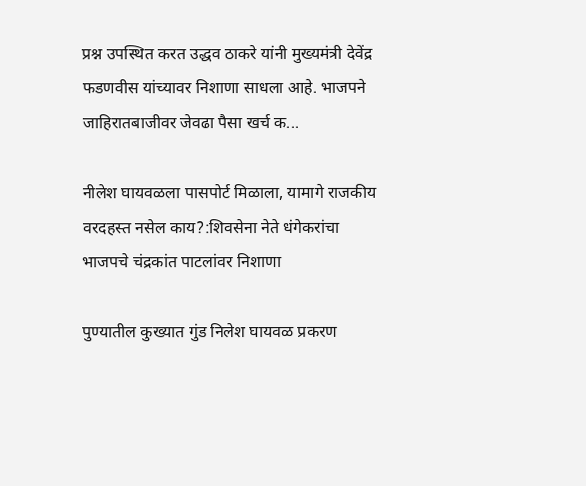प्रश्न उपस्थित करत उद्धव ठाकरे यांनी मुख्यमंत्री देवेंद्र फडणवीस यांच्यावर निशाणा साधला आहे. भाजपने जाहिरातबाजीवर जेवढा पैसा खर्च क...

नीलेश घायवळला पासपोर्ट मिळाला, यामागे राजकीय वरदहस्त नसेल काय?:शिवसेना नेते धंगेकरांचा भाजपचे चंद्रकांत पाटलांवर निशाणा

पुण्यातील कुख्यात गुंड निलेश घायवळ प्रकरण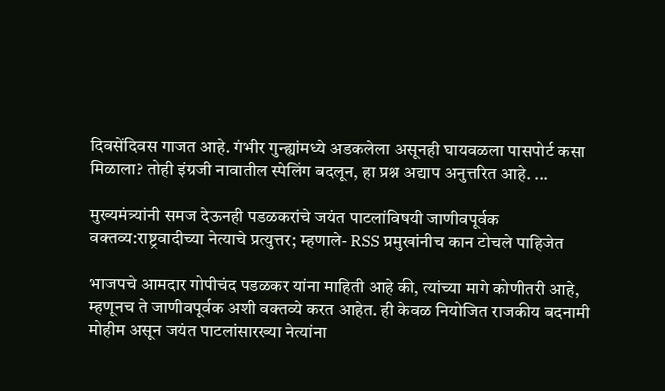दिवसेंदिवस गाजत आहे. गंभीर गुन्ह्यांमध्ये अडकलेला असूनही घायवळला पासपोर्ट कसा मिळाला? तोही इंग्रजी नावातील स्पेलिंग बदलून, हा प्रश्न अद्याप अनुत्तरित आहे. ...

मुख्यमंत्र्यांनी समज देऊनही पडळकरांचे जयंत पाटलांविषयी जाणीवपूर्वक वक्तव्य:राष्ट्रवादीच्या नेत्याचे प्रत्युत्तर; म्हणाले- RSS प्रमुखांनीच कान टोचले पाहिजेत

भाजपचे आमदार गोपीचंद पडळकर यांना माहिती आहे की, त्यांच्या मागे कोणीतरी आहे, म्हणूनच ते जाणीवपूर्वक अशी वक्तव्ये करत आहेत. ही केवळ नियोजित राजकीय बदनामी मोहीम असून जयंत पाटलांसारख्या नेत्यांना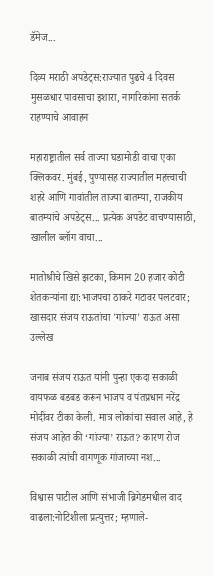डॅमेज...

दिव्य मराठी अपडेट्स:राज्यात पुढचे 4 दिवस मुसळधार पावसाचा इशारा, नागरिकांना सतर्क राहण्याचे आवाहन

महाराष्ट्रातील सर्व ताज्या घडामोडी वाचा एका क्लिकवर. मुंबई, पुण्यासह राज्यातील महत्त्वाची शहरे आणि गावांतील ताज्या बातम्या, राजकीय बातम्यांचे अपडेट्स... प्रत्येक अपडेट वाचण्यासाठी, खालील ब्लॉग वाचा...

मातोश्रीचे खिसे झटका, किमान 20 हजार कोटी शेतकऱ्यांना द्या:भाजपचा ठाकरे गटावर पलटवार; खासदार संजय राऊतांचा 'गांज्या' राऊत असा उल्लेख

जनाब संजय राऊत यांनी पुन्हा एकदा सकाळी वायफळ बडबड करून भाजप व पंतप्रधान नरेंद्र मोदींवर टीका केली. मात्र लोकांचा सवाल आहे, हे संजय आहेत की ‘गांज्या’ राऊत? कारण रोज सकाळी त्यांची वागणूक गांजाच्या नश...

विश्वास पाटील आणि संभाजी ब्रिगेडमधील वाद वाढला:नोटिशीला प्रत्युत्तर; म्हणाले-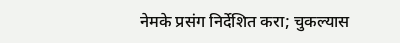नेमके प्रसंग निर्देशित करा; चुकल्यास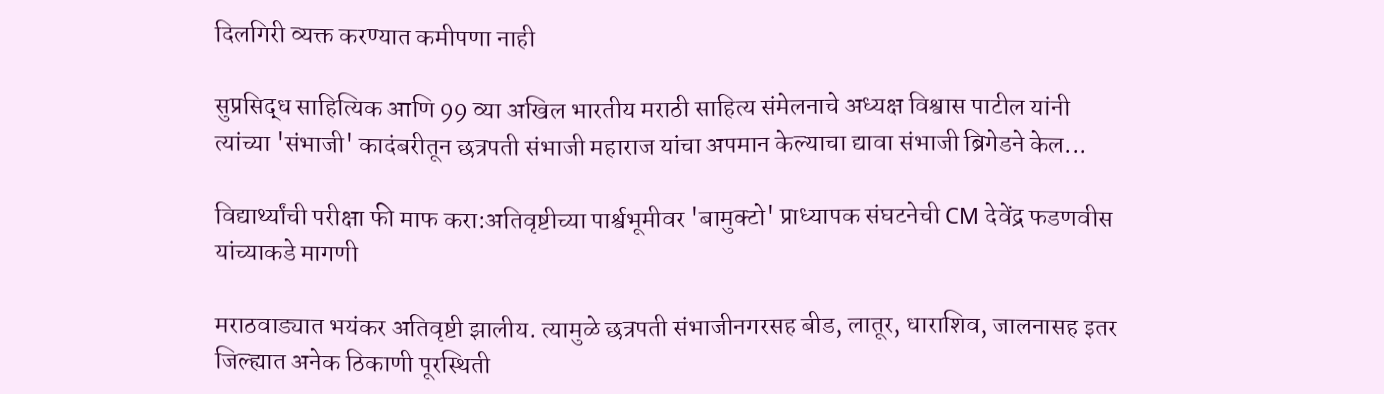दिलगिरी व्यक्त करण्यात कमीपणा नाही

सुप्रसिद्ध साहित्यिक आणि 99 व्या अखिल भारतीय मराठी साहित्य संमेलनाचे अध्यक्ष विश्वास पाटील यांनी त्यांच्या 'संभाजी' कादंबरीतून छत्रपती संभाजी महाराज यांचा अपमान केल्याचा द्यावा संभाजी ब्रिगेडने केल...

विद्यार्थ्यांची परीक्षा फी माफ करा:अतिवृष्टीच्या पार्श्वभूमीवर 'बामुक्टो' प्राध्यापक संघटनेची CM देवेंद्र फडणवीस यांच्याकडे मागणी

मराठवाड्यात भयंकर अतिवृष्टी झालीय. त्यामुळे छत्रपती संभाजीनगरसह बीड, लातूर, धाराशिव, जालनासह इतर जिल्ह्यात अनेक ठिकाणी पूरस्थिती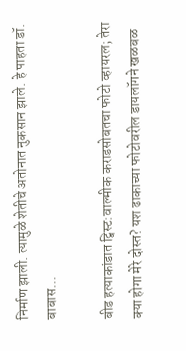निर्माण झाली. त्यामुळे शेतीचे अतोनात नुकसान झाले. हे पाहता डॉ. बाबास...

बीड हत्याकांडात ट्विस्ट:वाल्मीक कराडसोबतचा फोटो व्हायरल; तेरा क्या होगा मेरे दोस्त? यश ढाकाच्या फोटोवरील डायलॉगने खळबळ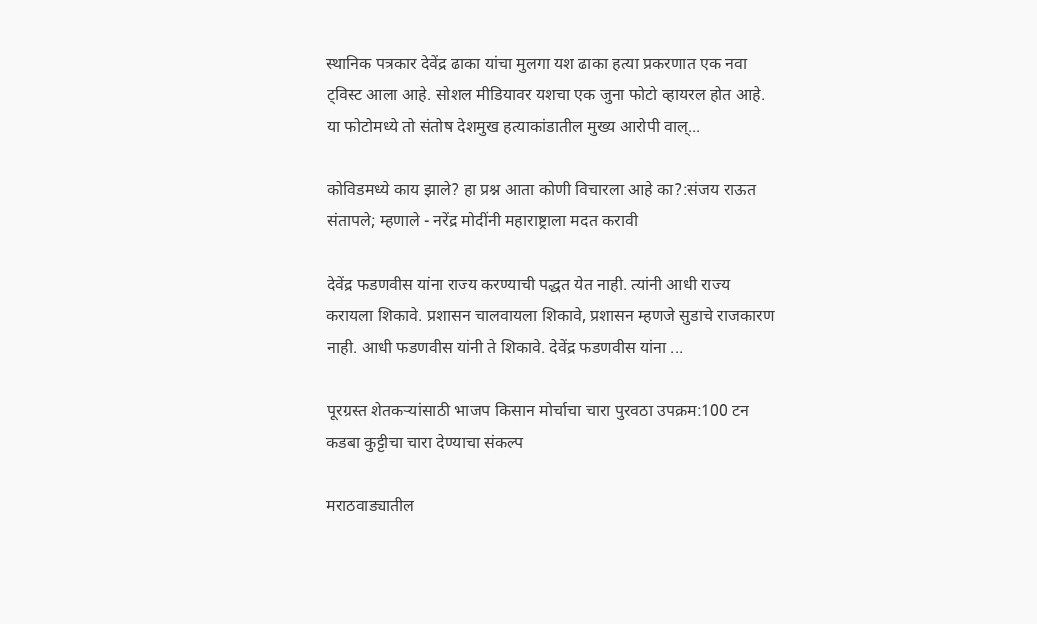स्थानिक पत्रकार देवेंद्र ढाका यांचा मुलगा यश ढाका हत्या प्रकरणात एक नवा ट्विस्ट आला आहे. सोशल मीडियावर यशचा एक जुना फोटो व्हायरल होत आहे. या फोटोमध्ये तो संतोष देशमुख हत्याकांडातील मुख्य आरोपी वाल्...

कोविडमध्ये काय झाले? हा प्रश्न आता कोणी विचारला आहे का?:संजय राऊत संतापले; म्हणाले - नरेंद्र मोदींनी महाराष्ट्राला मदत करावी

देवेंद्र फडणवीस यांना राज्य करण्याची पद्धत येत नाही. त्यांनी आधी राज्य करायला शिकावे. प्रशासन चालवायला शिकावे, प्रशासन म्हणजे सुडाचे राजकारण नाही. आधी फडणवीस यांनी ते शिकावे. देवेंद्र फडणवीस यांना ...

पूरग्रस्त शेतकऱ्यांसाठी भाजप किसान मोर्चाचा चारा पुरवठा उपक्रम:100 टन कडबा कुट्टीचा चारा देण्याचा संकल्प

मराठवाड्यातील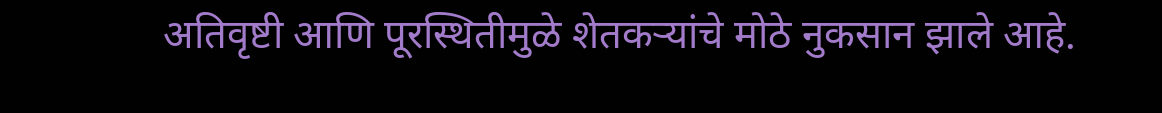अतिवृष्टी आणि पूरस्थितीमुळे शेतकऱ्यांचे मोठे नुकसान झाले आहे.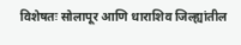विशेषतः सोलापूर आणि धाराशिव जिल्ह्यांतील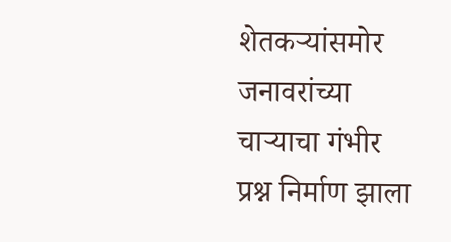शेतकऱ्यांसमोर जनावरांच्या चाऱ्याचा गंभीर प्रश्न निर्माण झाला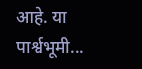आहे. या पार्श्वभूमी...